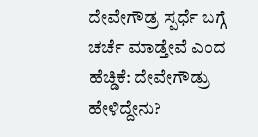ದೇವೇಗೌಡ್ರ ಸ್ಪರ್ಧೆ ಬಗ್ಗೆ ಚರ್ಚೆ ಮಾಡ್ತೇವೆ ಎಂದ ಹೆಚ್ಡಿಕೆ: ದೇವೇಗೌಡ್ರು ಹೇಳಿದ್ದೇನು?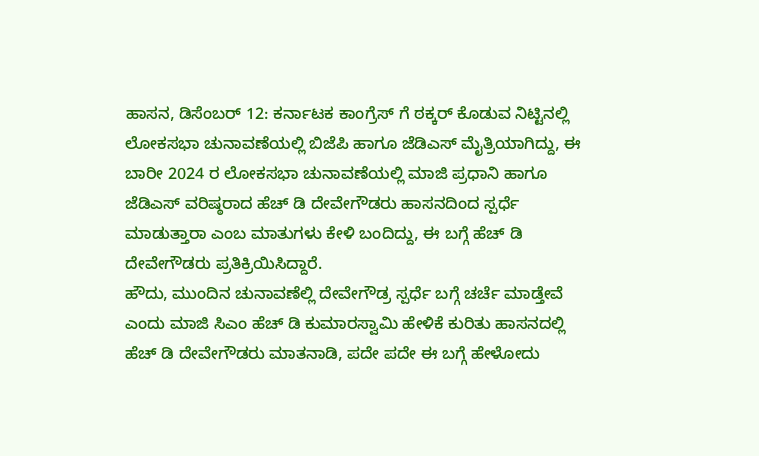ಹಾಸನ, ಡಿಸೆಂಬರ್ 12: ಕರ್ನಾಟಕ ಕಾಂಗ್ರೆಸ್ ಗೆ ಠಕ್ಕರ್ ಕೊಡುವ ನಿಟ್ಟಿನಲ್ಲಿ ಲೋಕಸಭಾ ಚುನಾವಣೆಯಲ್ಲಿ ಬಿಜೆಪಿ ಹಾಗೂ ಜೆಡಿಎಸ್ ಮೈತ್ರಿಯಾಗಿದ್ದು, ಈ ಬಾರೀ 2024 ರ ಲೋಕಸಭಾ ಚುನಾವಣೆಯಲ್ಲಿ ಮಾಜಿ ಪ್ರಧಾನಿ ಹಾಗೂ ಜೆಡಿಎಸ್ ವರಿಷ್ಠರಾದ ಹೆಚ್ ಡಿ ದೇವೇಗೌಡರು ಹಾಸನದಿಂದ ಸ್ಪರ್ಧೆ ಮಾಡುತ್ತಾರಾ ಎಂಬ ಮಾತುಗಳು ಕೇಳಿ ಬಂದಿದ್ದು, ಈ ಬಗ್ಗೆ ಹೆಚ್ ಡಿ ದೇವೇಗೌಡರು ಪ್ರತಿಕ್ರಿಯಿಸಿದ್ದಾರೆ.
ಹೌದು, ಮುಂದಿನ ಚುನಾವಣೆಲ್ಲಿ ದೇವೇಗೌಡ್ರ ಸ್ಪರ್ಧೆ ಬಗ್ಗೆ ಚರ್ಚೆ ಮಾಡ್ತೇವೆ ಎಂದು ಮಾಜಿ ಸಿಎಂ ಹೆಚ್ ಡಿ ಕುಮಾರಸ್ವಾಮಿ ಹೇಳಿಕೆ ಕುರಿತು ಹಾಸನದಲ್ಲಿ ಹೆಚ್ ಡಿ ದೇವೇಗೌಡರು ಮಾತನಾಡಿ, ಪದೇ ಪದೇ ಈ ಬಗ್ಗೆ ಹೇಳೋದು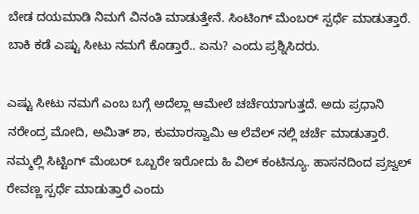ಬೇಡ ದಯಮಾಡಿ ನಿಮಗೆ ವಿನಂತಿ ಮಾಡುತ್ತೇನೆ. ಸಿಂಟಿಂಗ್ ಮೆಂಬರ್ ಸ್ಪರ್ಧೆ ಮಾಡುತ್ತಾರೆ. ಬಾಕಿ ಕಡೆ ಎಷ್ಟು ಸೀಟು ನಮಗೆ ಕೊಡ್ತಾರೆ.. ಏನು? ಎಂದು ಪ್ರಶ್ನಿಸಿದರು.

ಎಷ್ಟು ಸೀಟು ನಮಗೆ ಎಂಬ ಬಗ್ಗೆ ಅದೆಲ್ಲಾ ಆಮೇಲೆ ಚರ್ಚೆಯಾಗುತ್ತದೆ. ಅದು ಪ್ರಧಾನಿ ನರೇಂದ್ರ ಮೋದಿ, ಅಮಿತ್ ಶಾ, ಕುಮಾರಸ್ವಾಮಿ ಆ ಲೆವೆಲ್ ನಲ್ಲಿ ಚರ್ಚೆ ಮಾಡುತ್ತಾರೆ. ನಮ್ಮಲ್ಲಿ ಸಿಟ್ಟಿಂಗ್ ಮೆಂಬರ್ ಒಬ್ಬರೇ ಇರೋದು ಹಿ ವಿಲ್ ಕಂಟಿನ್ಯೂ. ಹಾಸನದಿಂದ ಪ್ರಜ್ವಲ್ ರೇವಣ್ಣ ಸ್ಪರ್ಧೆ ಮಾಡುತ್ತಾರೆ ಎಂದು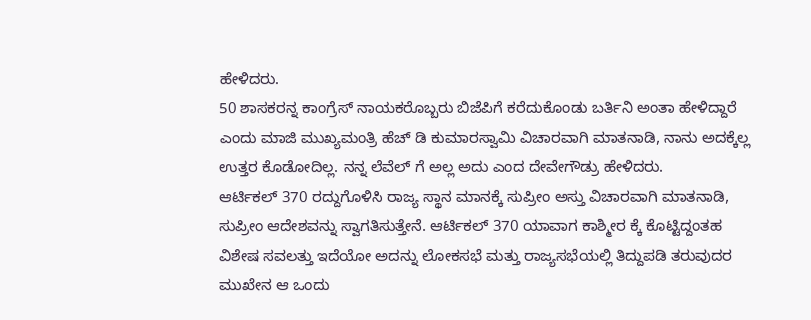ಹೇಳಿದರು.
50 ಶಾಸಕರನ್ನ ಕಾಂಗ್ರೆಸ್ ನಾಯಕರೊಬ್ಬರು ಬಿಜೆಪಿಗೆ ಕರೆದುಕೊಂಡು ಬರ್ತಿನಿ ಅಂತಾ ಹೇಳಿದ್ದಾರೆ ಎಂದು ಮಾಜಿ ಮುಖ್ಯಮಂತ್ರಿ ಹೆಚ್ ಡಿ ಕುಮಾರಸ್ವಾಮಿ ವಿಚಾರವಾಗಿ ಮಾತನಾಡಿ, ನಾನು ಅದಕ್ಕೆಲ್ಲ ಉತ್ತರ ಕೊಡೋದಿಲ್ಲ. ನನ್ನ ಲೆವೆಲ್ ಗೆ ಅಲ್ಲ ಅದು ಎಂದ ದೇವೇಗೌಡ್ರು ಹೇಳಿದರು.
ಆರ್ಟಿಕಲ್ 370 ರದ್ದುಗೊಳಿಸಿ ರಾಜ್ಯ ಸ್ಥಾನ ಮಾನಕ್ಕೆ ಸುಪ್ರೀಂ ಅಸ್ತು ವಿಚಾರವಾಗಿ ಮಾತನಾಡಿ, ಸುಪ್ರೀಂ ಆದೇಶವನ್ನು ಸ್ವಾಗತಿಸುತ್ತೇನೆ. ಆರ್ಟಿಕಲ್ 370 ಯಾವಾಗ ಕಾಶ್ಮೀರ ಕ್ಕೆ ಕೊಟ್ಟಿದ್ದಂತಹ ವಿಶೇಷ ಸವಲತ್ತು ಇದೆಯೋ ಅದನ್ನು ಲೋಕಸಭೆ ಮತ್ತು ರಾಜ್ಯಸಭೆಯಲ್ಲಿ ತಿದ್ದುಪಡಿ ತರುವುದರ ಮುಖೇನ ಆ ಒಂದು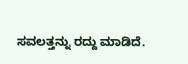ಸವಲತ್ತನ್ನು ರದ್ದು ಮಾಡಿದೆ.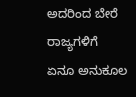ಅದರಿಂದ ಬೇರೆ ರಾಜ್ಯಗಳಿಗೆ ಏನೂ ಅನುಕೂಲ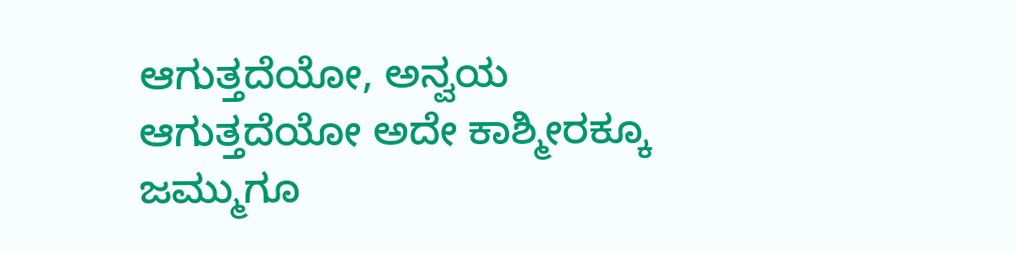ಆಗುತ್ತದೆಯೋ, ಅನ್ವಯ ಆಗುತ್ತದೆಯೋ ಅದೇ ಕಾಶ್ಮೀರಕ್ಕೂ ಜಮ್ಮುಗೂ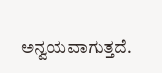ಅನ್ವಯವಾಗುತ್ತದೆ.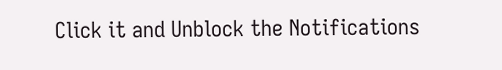Click it and Unblock the Notifications